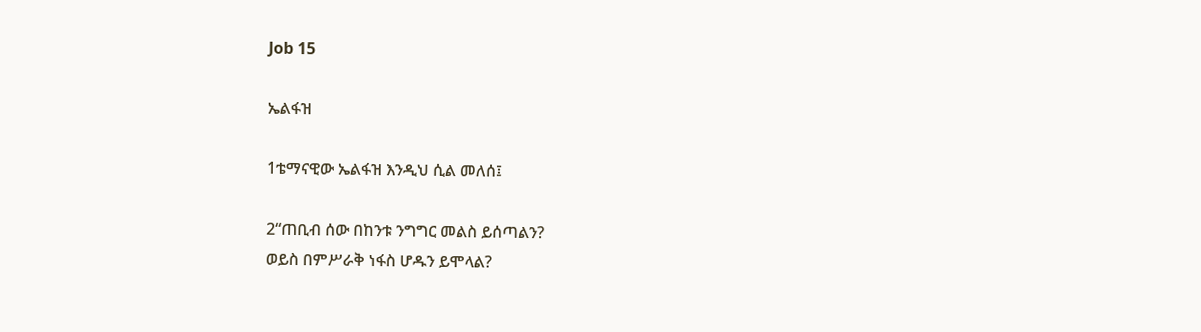Job 15

ኤልፋዝ

1ቴማናዊው ኤልፋዝ እንዲህ ሲል መለሰ፤

2“ጠቢብ ሰው በከንቱ ንግግር መልስ ይሰጣልን?
ወይስ በምሥራቅ ነፋስ ሆዱን ይሞላል?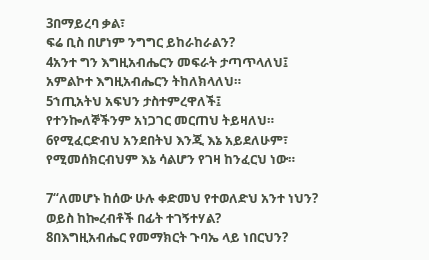3በማይረባ ቃል፣
ፍሬ ቢስ በሆነም ንግግር ይከራከራልን?
4አንተ ግን እግዚአብሔርን መፍራት ታጣጥላለህ፤
አምልኮተ እግዚአብሔርን ትከለክላለህ።
5ኀጢአትህ አፍህን ታስተምረዋለች፤
የተንኰለኞችንም አነጋገር መርጠህ ትይዛለህ።
6የሚፈርድብህ አንደበትህ እንጂ እኔ አይደለሁም፣
የሚመሰክርብህም እኔ ሳልሆን የገዛ ከንፈርህ ነው።

7“ለመሆኑ ከሰው ሁሉ ቀድመህ የተወለድህ አንተ ነህን?
ወይስ ከኰረብቶች በፊት ተገኝተሃል?
8በእግዚአብሔር የመማክርት ጉባኤ ላይ ነበርህን?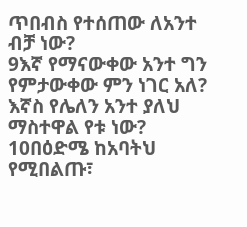ጥበብስ የተሰጠው ለአንተ ብቻ ነው?
9እኛ የማናውቀው አንተ ግን የምታውቀው ምን ነገር አለ?
እኛስ የሌለን አንተ ያለህ ማስተዋል የቱ ነው?
10በዕድሜ ከአባትህ የሚበልጡ፣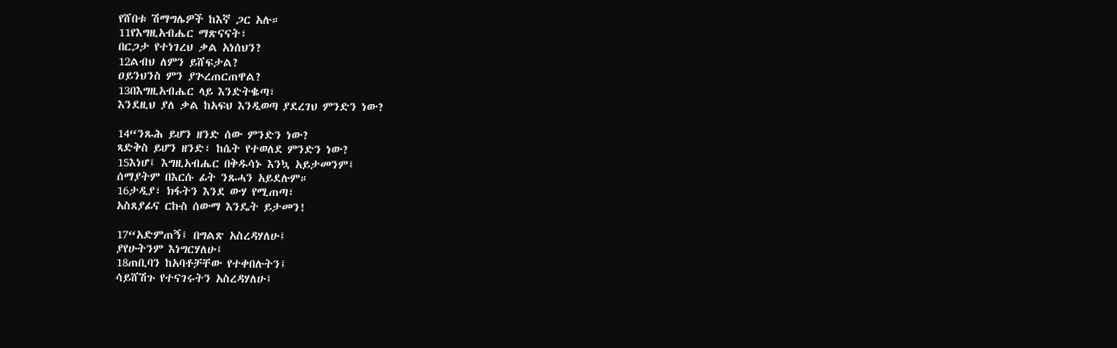የሸበቱ ሽማግሌዎች ከእኛ ጋር አሉ።
11የእግዚአብሔር ማጽናናት፣
በርጋታ የተነገረህ ቃል አነሰህን?
12ልብህ ለምን ይሸፍታል?
ዐይንህንስ ምን ያጕረጠርጠዋል?
13በእግዚአብሔር ላይ እንድትቈጣ፣
እንደዚህ ያለ ቃል ከአፍህ እንዲወጣ ያደረገህ ምንድን ነው?

14“ንጹሕ ይሆን ዘንድ ሰው ምንድን ነው?
ጻድቅስ ይሆን ዘንድ፣ ከሴት የተወለደ ምንድን ነው?
15እነሆ፤ እግዚአብሔር በቅዱሳኑ እንኳ አይታመንም፤
ሰማያትም በእርሱ ፊት ንጹሓን አይደሉም።
16ታዲያ፣ ክፋትን እንደ ውሃ የሚጠጣ፣
አስጸያፊና ርኩስ ሰውማ እንዴት ይታመን!

17“አድምጠኝ፤ በግልጽ አስረዳሃለሁ፤
ያየሁትንም እነግርሃለሁ፤
18ጠቢባን ከአባቶቻቸው የተቀበሉትን፤
ሳይሸሽጉ የተናገሩትን አስረዳሃለሁ፤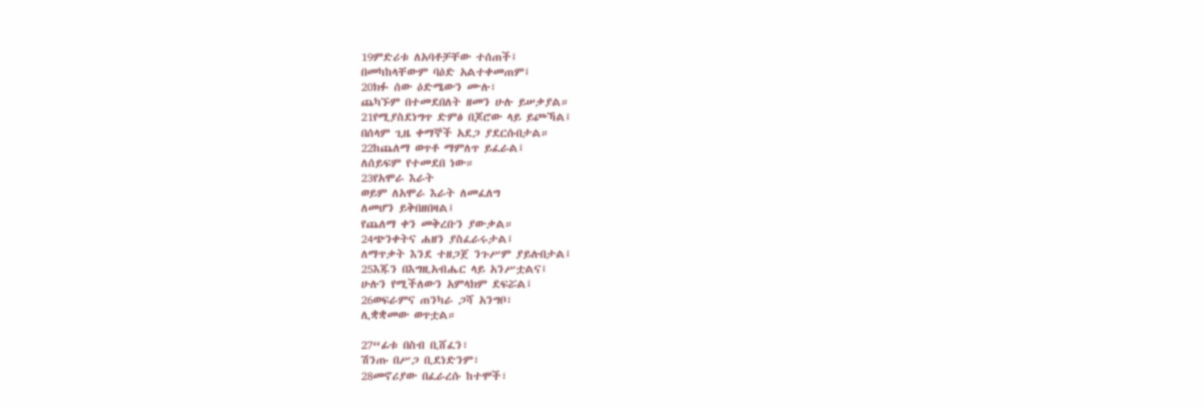19ምድሪቱ ለአባቶቻቸው ተሰጠች፤
በመካከላቸውም ባዕድ አልተቀመጠም፤
20ክፉ ሰው ዕድሜውን ሙሉ፣
ጨካኙም በተመደበለት ዘመን ሁሉ ይሠቃያል።
21የሚያስደነግጥ ድምፅ በጆሮው ላይ ይጮኻል፤
በሰላም ጊዜ ቀማኞች አደጋ ያደርሱበታል።
22ከጨለማ ወጥቶ ማምለጥ ይፈራል፤
ለሰይፍም የተመደበ ነው።
23የአሞራ እራት
ወይም ለአሞራ እራት ለመፈለግ
ለመሆን ይቅበዘበዛል፤
የጨለማ ቀን መቅረቡን ያውቃል።
24ጭንቀትና ሐዘን ያስፈራሩታል፤
ለማጥቃት እንደ ተዘጋጀ ንጉሥም ያይሉበታል፤
25እጁን በእግዚአብሔር ላይ አንሥቷልና፤
ሁሉን የሚችለውን አምላክም ደፍሯል፤
26ወፍራምና ጠንካራ ጋሻ አንግቦ፣
ሊቋቋመው ወጥቷል።

27“ፊቱ በስብ ቢሸፈን፣
ሽንጡ በሥጋ ቢደነድንም፣
28መኖሪያው በፈራረሱ ከተሞች፣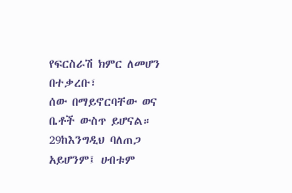የፍርስራሽ ክምር ለመሆን በተቃረቡ፣
ሰው በማይኖርባቸው ወና ቤቶች ውስጥ ይሆናል።
29ከእንግዲህ ባለጠጋ አይሆንም፤ ሀብቱም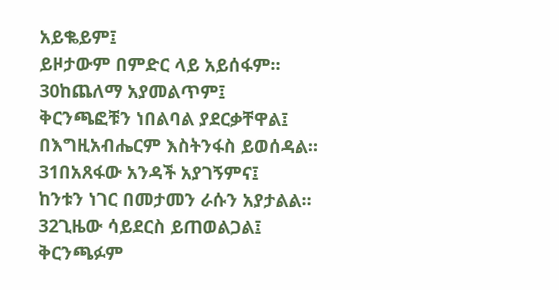አይቈይም፤
ይዞታውም በምድር ላይ አይሰፋም።
30ከጨለማ አያመልጥም፤
ቅርንጫፎቹን ነበልባል ያደርቃቸዋል፤
በእግዚአብሔርም እስትንፋስ ይወሰዳል።
31በአጸፋው አንዳች አያገኝምና፤
ከንቱን ነገር በመታመን ራሱን አያታልል።
32ጊዜው ሳይደርስ ይጠወልጋል፤
ቅርንጫፉም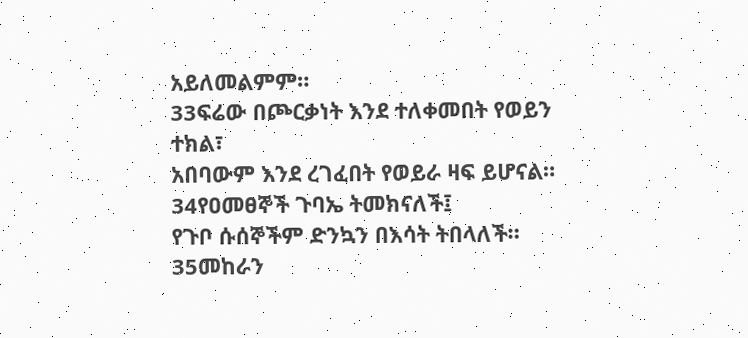አይለመልምም።
33ፍሬው በጮርቃነት እንደ ተለቀመበት የወይን ተክል፣
አበባውም እንደ ረገፈበት የወይራ ዛፍ ይሆናል።
34የዐመፀኞች ጉባኤ ትመክናለች፤
የጉቦ ሱሰኞችም ድንኳን በእሳት ትበላለች።
35መከራን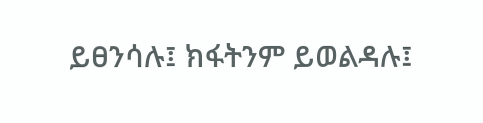ይፀንሳሉ፤ ክፋትንም ይወልዳሉ፤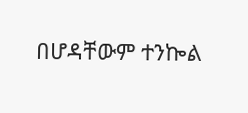በሆዳቸውም ተንኰል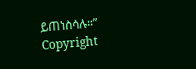ይጠነስሳሉ።”
Copyright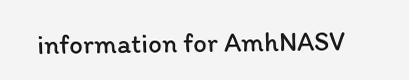information for AmhNASV